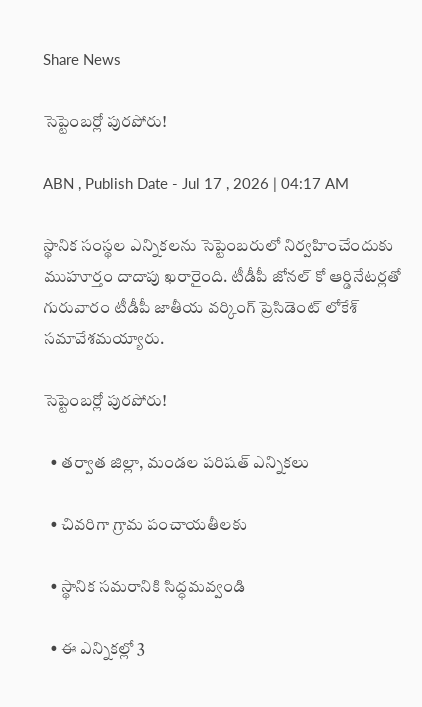Share News

సెప్టెంబర్లో పురపోరు!

ABN , Publish Date - Jul 17 , 2026 | 04:17 AM

స్థానిక సంస్థల ఎన్నికలను సెప్టెంబరులో నిర్వహించేందుకు ముహూర్తం దాదాపు ఖరారైంది. టీడీపీ జోనల్‌ కో ఆర్డినేటర్లతో గురువారం టీడీపీ జాతీయ వర్కింగ్‌ ప్రెసిడెంట్‌ లోకేశ్‌ సమావేశమయ్యారు.

సెప్టెంబర్లో పురపోరు!

  • తర్వాత జిల్లా, మండల పరిషత్‌ ఎన్నికలు

  • చివరిగా గ్రామ పంచాయతీలకు

  • స్థానిక సమరానికి సిద్ధమవ్వండి

  • ఈ ఎన్నికల్లో 3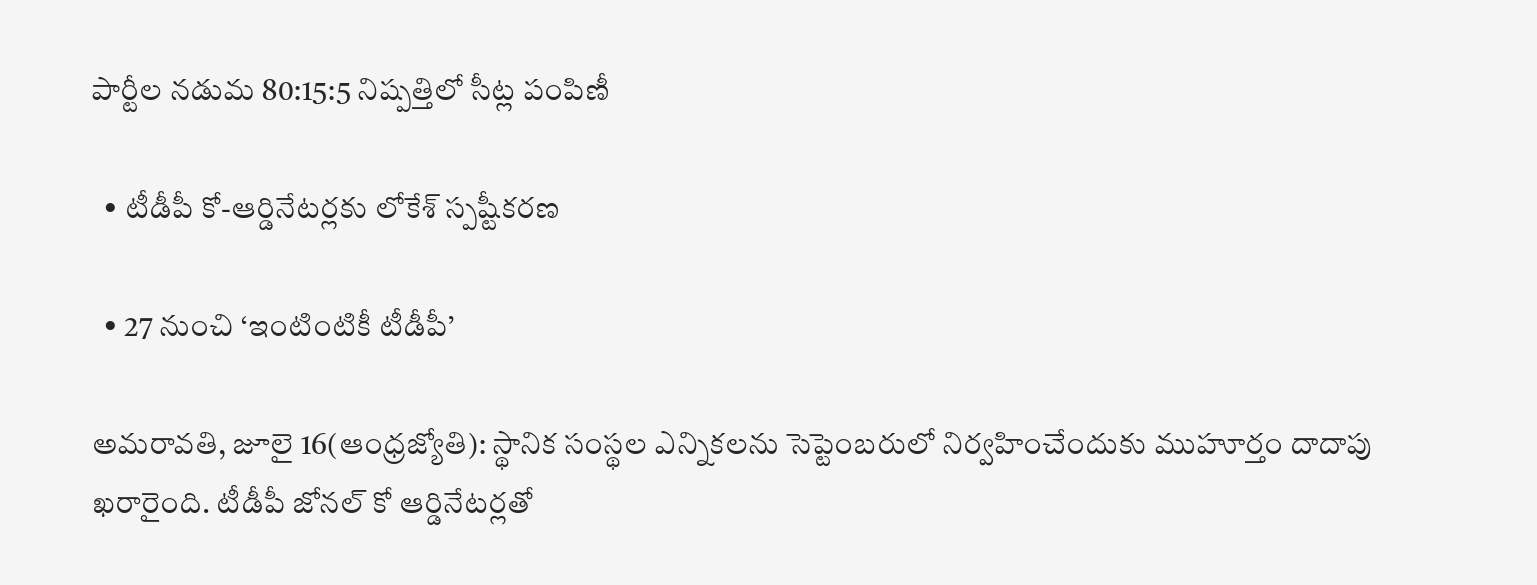పార్టీల నడుమ 80:15:5 నిష్పత్తిలో సీట్ల పంపిణీ

  • టీడీపీ కో-ఆర్డినేటర్లకు లోకేశ్‌ స్పష్టీకరణ

  • 27 నుంచి ‘ఇంటింటికీ టీడీపీ’

అమరావతి, జూలై 16(ఆంధ్రజ్యోతి): స్థానిక సంస్థల ఎన్నికలను సెప్టెంబరులో నిర్వహించేందుకు ముహూర్తం దాదాపు ఖరారైంది. టీడీపీ జోనల్‌ కో ఆర్డినేటర్లతో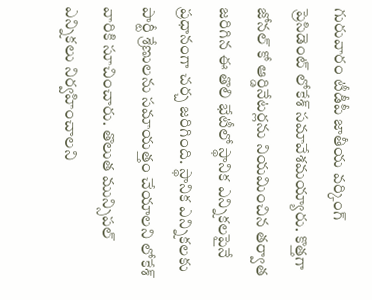గురువారం టీడీపీ జాతీయ వర్కింగ్‌ ప్రెసిడెంట్‌ లోకేశ్‌ సమావేశమయ్యారు. కొత్తగా జోనల్‌ కో ఆర్డినేటర్లను నియమించిన తర్వాత జరిగిన ఈ తొలి భేటీలో స్థానిక ఎన్నికలపైనే ప్రధానంగా చర్చ జరిగింది. స్థానిక ఎన్నికలకు పార్టీ శ్రేణులను సమాయత్తం చేయాలని లోకేశ్‌ వారికి సూచించారు. తొలుత మున్సిపల్‌ ఎన్నికలు నిర్వహించాలని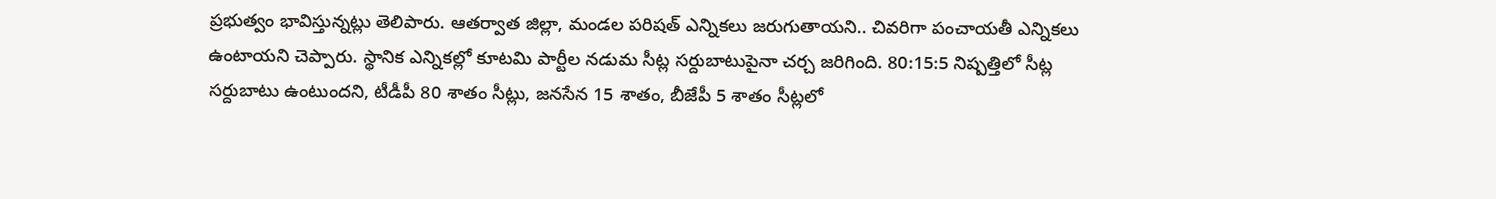ప్రభుత్వం భావిస్తున్నట్లు తెలిపారు. ఆతర్వాత జిల్లా, మండల పరిషత్‌ ఎన్నికలు జరుగుతాయని.. చివరిగా పంచాయతీ ఎన్నికలు ఉంటాయని చెప్పారు. స్థానిక ఎన్నికల్లో కూటమి పార్టీల నడుమ సీట్ల సర్దుబాటుపైనా చర్చ జరిగింది. 80:15:5 నిష్పత్తిలో సీట్ల సర్దుబాటు ఉంటుందని, టీడీపీ 80 శాతం సీట్లు, జనసేన 15 శాతం, బీజేపీ 5 శాతం సీట్లలో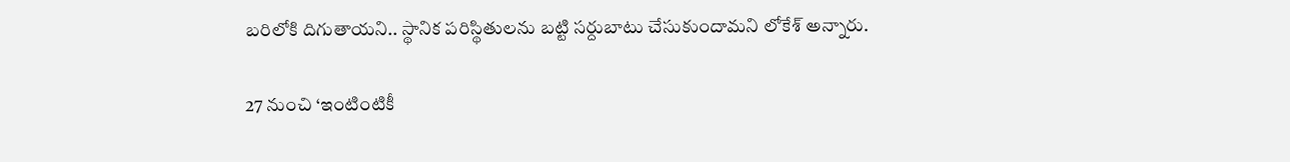బరిలోకి దిగుతాయని.. స్థానిక పరిస్థితులను బట్టి సర్దుబాటు చేసుకుందామని లోకేశ్‌ అన్నారు.

27 నుంచి ‘ఇంటింటికీ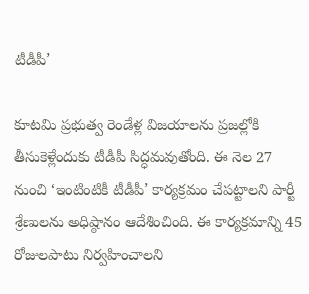టీడీపీ’

కూటమి ప్రభుత్వ రెండేళ్ల విజయాలను ప్రజల్లోకి తీసుకెళ్లేందుకు టీడీపీ సిద్ధమవుతోంది. ఈ నెల 27 నుంచి ‘ఇంటింటికీ టీడీపీ’ కార్యక్రమం చేపట్టాలని పార్టీ శ్రేణులను అధిష్ఠానం ఆదేశించింది. ఈ కార్యక్రమాన్ని 45 రోజులపాటు నిర్వహించాలని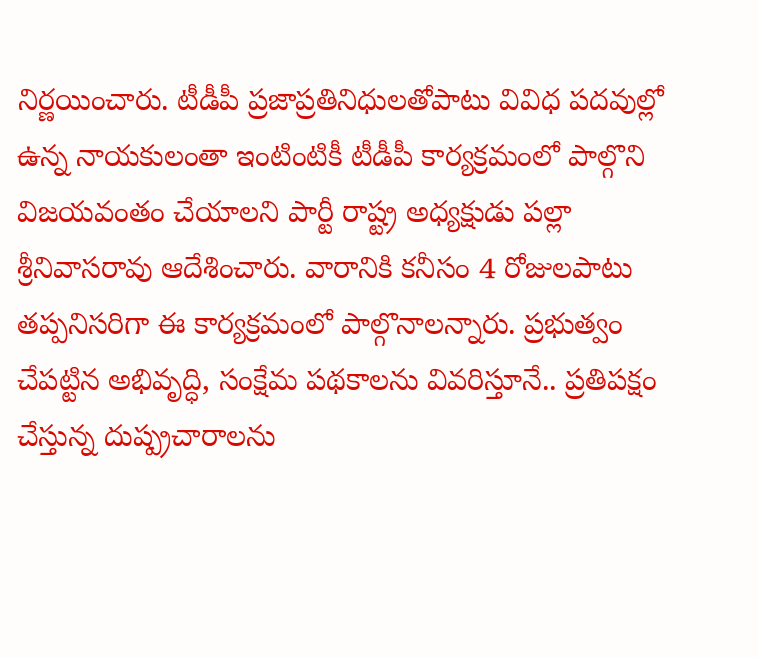నిర్ణయించారు. టీడీపీ ప్రజాప్రతినిధులతోపాటు వివిధ పదవుల్లో ఉన్న నాయకులంతా ఇంటింటికీ టీడీపీ కార్యక్రమంలో పాల్గొని విజయవంతం చేయాలని పార్టీ రాష్ట్ర అధ్యక్షుడు పల్లా శ్రీనివాసరావు ఆదేశించారు. వారానికి కనీసం 4 రోజులపాటు తప్పనిసరిగా ఈ కార్యక్రమంలో పాల్గొనాలన్నారు. ప్రభుత్వం చేపట్టిన అభివృద్ధి, సంక్షేమ పథకాలను వివరిస్తూనే.. ప్రతిపక్షం చేస్తున్న దుష్ప్రచారాలను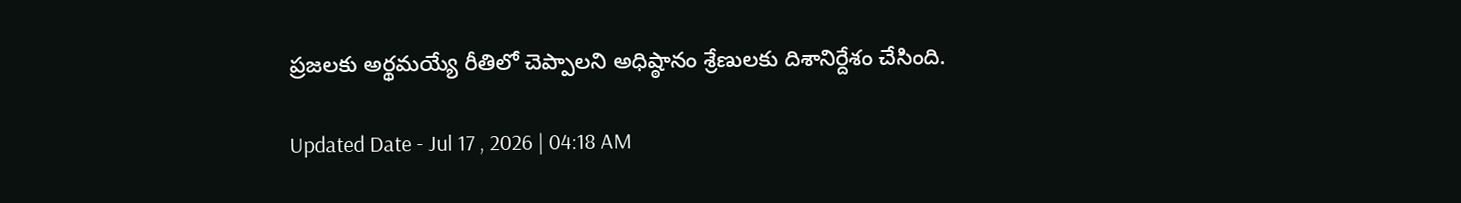ప్రజలకు అర్థమయ్యే రీతిలో చెప్పాలని అధిష్ఠానం శ్రేణులకు దిశానిర్దేశం చేసింది.

Updated Date - Jul 17 , 2026 | 04:18 AM